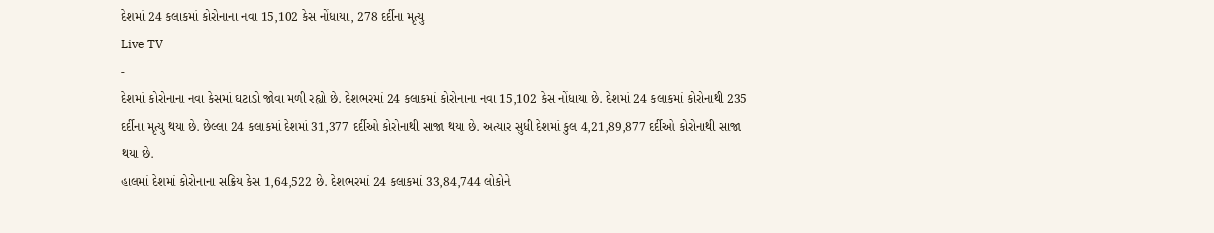દેશમાં 24 કલાકમાં કોરોનાના નવા 15,102 કેસ નોંધાયા, 278 દર્દીના મૃત્યુ
Live TV
-
દેશમાં કોરોનાના નવા કેસમાં ઘટાડો જોવા મળી રહ્યો છે. દેશભરમાં 24 કલાકમાં કોરોનાના નવા 15,102 કેસ નોંધાયા છે. દેશમાં 24 કલાકમાં કોરોનાથી 235 દર્દીના મૃત્યુ થયા છે. છેલ્લા 24 કલાકમાં દેશમાં 31,377 દર્દીઓ કોરોનાથી સાજા થયા છે. અત્યાર સુધી દેશમાં કુલ 4,21,89,877 દર્દીઓ કોરોનાથી સાજા થયા છે.
હાલમાં દેશમાં કોરોનાના સક્રિય કેસ 1,64,522 છે. દેશભરમાં 24 કલાકમાં 33,84,744 લોકોને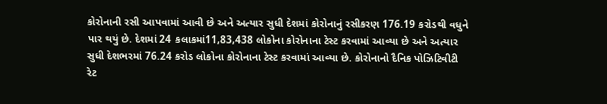કોરોનાની રસી આપવામાં આવી છે અને અત્યાર સુધી દેશમાં કોરોનાનું રસીકરણ 176.19 કરોડથી વધુને પાર થયું છે. દેશમાં 24 કલાકમાં11,83,438 લોકોના કોરોનાના ટેસ્ટ કરવામાં આવ્યા છે અને અત્યાર સુધી દેશભરમાં 76.24 કરોડ લોકોના કોરોનાના ટેસ્ટ કરવામાં આવ્યા છે. કોરોનાનો દૈનિક પોઝિટિવીટી રેટ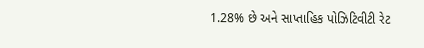1.28% છે અને સાપ્તાહિક પોઝિટિવીટી રેટ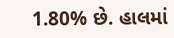1.80% છે. હાલમાં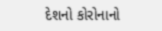દેશનો કોરોનાનો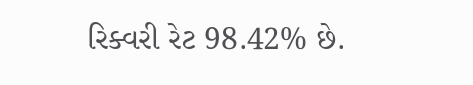રિક્વરી રેટ 98.42% છે.